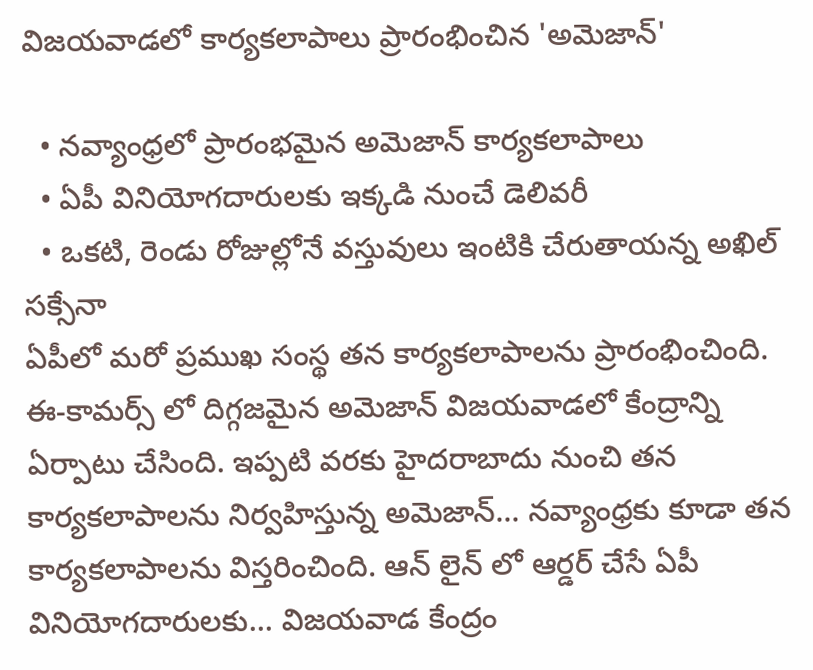విజయవాడలో కార్యకలాపాలు ప్రారంభించిన 'అమెజాన్'

  • నవ్యాంధ్రలో ప్రారంభమైన అమెజాన్ కార్యకలాపాలు
  • ఏపీ వినియోగదారులకు ఇక్కడి నుంచే డెలివరీ
  • ఒకటి, రెండు రోజుల్లోనే వస్తువులు ఇంటికి చేరుతాయన్న అఖిల్ సక్సేనా
ఏపీలో మరో ప్రముఖ సంస్థ తన కార్యకలాపాలను ప్రారంభించింది. ఈ-కామర్స్ లో దిగ్గజమైన అమెజాన్ విజయవాడలో కేంద్రాన్ని ఏర్పాటు చేసింది. ఇప్పటి వరకు హైదరాబాదు నుంచి తన కార్యకలాపాలను నిర్వహిస్తున్న అమెజాన్... నవ్యాంధ్రకు కూడా తన కార్యకలాపాలను విస్తరించింది. ఆన్ లైన్ లో ఆర్డర్ చేసే ఏపీ వినియోగదారులకు... విజయవాడ కేంద్రం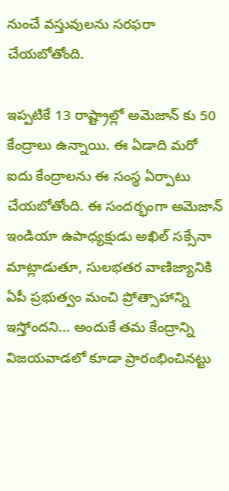నుంచే వస్తువులను సరఫరా చేయబోతోంది.

ఇప్పటికే 13 రాష్ట్రాల్లో అమెజాన్ కు 50 కేంద్రాలు ఉన్నాయి. ఈ ఏడాది మరో ఐదు కేంద్రాలను ఈ సంస్థ ఏర్పాటు చేయబోతోంది. ఈ సందర్భంగా అమెజాన్ ఇండియా ఉపాధ్యక్షుడు అఖిల్ సక్సేనా మాట్లాడుతూ, సులభతర వాణిజ్యానికి ఏపీ ప్రభుత్వం మంచి ప్రోత్సాహాన్ని ఇస్తోందని... అందుకే తమ కేంద్రాన్ని విజయవాడలో కూడా ప్రారంభించినట్టు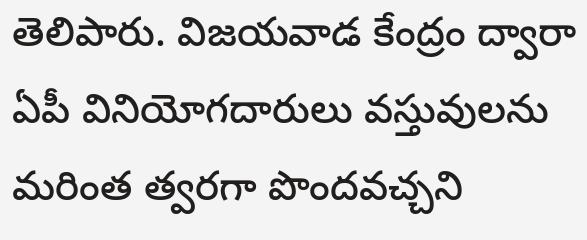తెలిపారు. విజయవాడ కేంద్రం ద్వారా ఏపీ వినియోగదారులు వస్తువులను మరింత త్వరగా పొందవచ్చని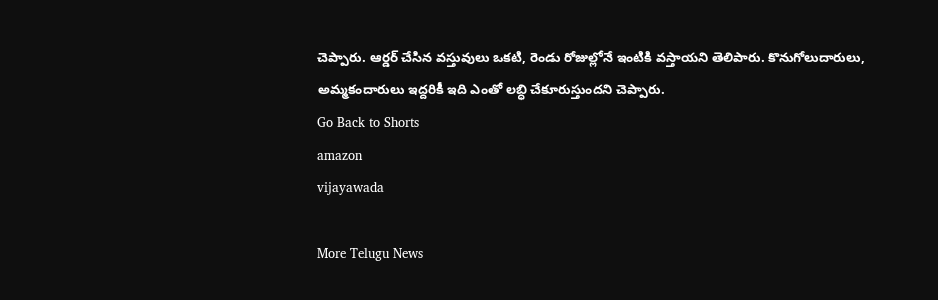చెప్పారు. ఆర్డర్ చేసిన వస్తువులు ఒకటి, రెండు రోజుల్లోనే ఇంటికి వస్తాయని తెలిపారు. కొనుగోలుదారులు, అమ్మకందారులు ఇద్దరికీ ఇది ఎంతో లబ్ధి చేకూరుస్తుందని చెప్పారు.
Go Back to Shorts
amazon
vijayawada

More Telugu News